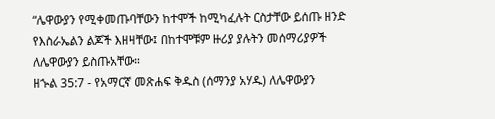“ሌዋውያን የሚቀመጡባቸውን ከተሞች ከሚካፈሉት ርስታቸው ይሰጡ ዘንድ የእስራኤልን ልጆች እዘዛቸው፤ በከተሞቹም ዙሪያ ያሉትን መሰማሪያዎች ለሌዋውያን ይስጡአቸው።
ዘኍል 35:7 - የአማርኛ መጽሐፍ ቅዱስ (ሰማንያ አሃዱ) ለሌዋውያን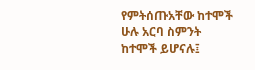የምትሰጡአቸው ከተሞች ሁሉ አርባ ስምንት ከተሞች ይሆናሉ፤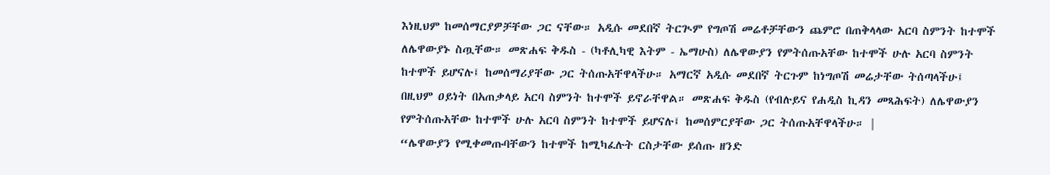እነዚህም ከመሰማርያዎቻቸው ጋር ናቸው። አዲሱ መደበኛ ትርጒም የግጦሽ መሬቶቻቸውን ጨምሮ በጠቅላላው አርባ ስምንት ከተሞች ለሌዋውያኑ ስጧቸው። መጽሐፍ ቅዱስ - (ካቶሊካዊ እትም - ኤማሁስ) ለሌዋውያን የምትሰጡአቸው ከተሞች ሁሉ አርባ ስምንት ከተሞች ይሆናሉ፤ ከመሰማሪያቸው ጋር ትሰጡአቸዋላችሁ። አማርኛ አዲሱ መደበኛ ትርጉም ከነግጦሽ መሬታቸው ትሰጣላችሁ፤ በዚህም ዐይነት በአጠቃላይ አርባ ስምንት ከተሞች ይኖራቸዋል። መጽሐፍ ቅዱስ (የብሉይና የሐዲስ ኪዳን መጻሕፍት) ለሌዋውያን የምትሰጡአቸው ከተሞች ሁሉ አርባ ስምንት ከተሞች ይሆናሉ፤ ከመሰምርያቸው ጋር ትሰጡአቸዋላችሁ። |
“ሌዋውያን የሚቀመጡባቸውን ከተሞች ከሚካፈሉት ርስታቸው ይሰጡ ዘንድ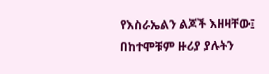የእስራኤልን ልጆች እዘዛቸው፤ በከተሞቹም ዙሪያ ያሉትን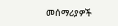መሰማሪያዎች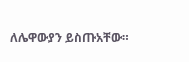ለሌዋውያን ይስጡአቸው።